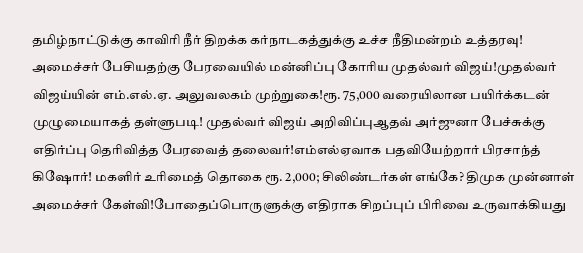தமிழ்நாட்டுக்கு காவிரி நீர் திறக்க கர்நாடகத்துக்கு உச்ச நீதிமன்றம் உத்தரவு! அமைச்சர் பேசியதற்கு பேரவையில் மன்னிப்பு கோரிய முதல்வர் விஜய்!முதல்வர் விஜய்யின் எம்.எல்.ஏ. அலுவலகம் முற்றுகை!ரூ. 75,000 வரையிலான பயிர்க்கடன் முழுமையாகத் தள்ளுபடி! முதல்வர் விஜய் அறிவிப்புஆதவ் அர்ஜுனா பேச்சுக்கு எதிர்ப்பு தெரிவித்த பேரவைத் தலைவர்!எம்எல்ஏவாக பதவியேற்றார் பிரசாந்த் கிஷோர்! மகளிர் உரிமைத் தொகை ரூ. 2,000; சிலிண்டர்கள் எங்கே? திமுக முன்னாள் அமைச்சர் கேள்வி!போதைப்பொருளுக்கு எதிராக சிறப்புப் பிரிவை உருவாக்கியது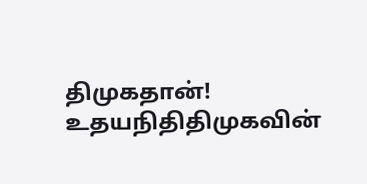திமுகதான்! உதயநிதிதிமுகவின்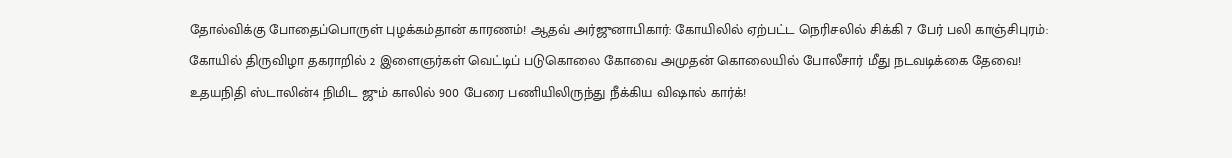தோல்விக்கு போதைப்பொருள் புழக்கம்தான் காரணம்! ஆதவ் அர்ஜுனாபிகார்: கோயிலில் ஏற்பட்ட நெரிசலில் சிக்கி 7 பேர் பலி காஞ்சிபுரம்: கோயில் திருவிழா தகராறில் 2 இளைஞர்கள் வெட்டிப் படுகொலை கோவை அமுதன் கொலையில் போலீசார் மீது நடவடிக்கை தேவை! உதயநிதி ஸ்டாலின்4 நிமிட ஜும் காலில் 900 பேரை பணியிலிருந்து நீக்கிய விஷால் கார்க்!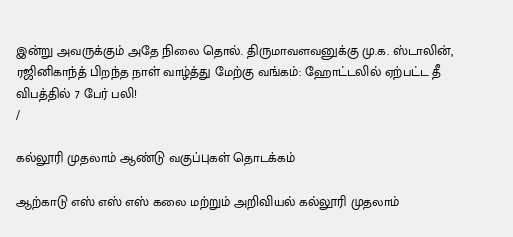இன்று அவருக்கும் அதே நிலை தொல். திருமாவளவனுக்கு மு.க. ஸ்டாலின், ரஜினிகாந்த் பிறந்த நாள் வாழ்த்து மேற்கு வங்கம்: ஹோட்டலில் ஏற்பட்ட தீ விபத்தில் 7 பேர் பலி!
/

கல்லூரி முதலாம் ஆண்டு வகுப்புகள் தொடக்கம்

ஆற்காடு எஸ் எஸ் எஸ் கலை மற்றும் அறிவியல் கல்லூரி முதலாம்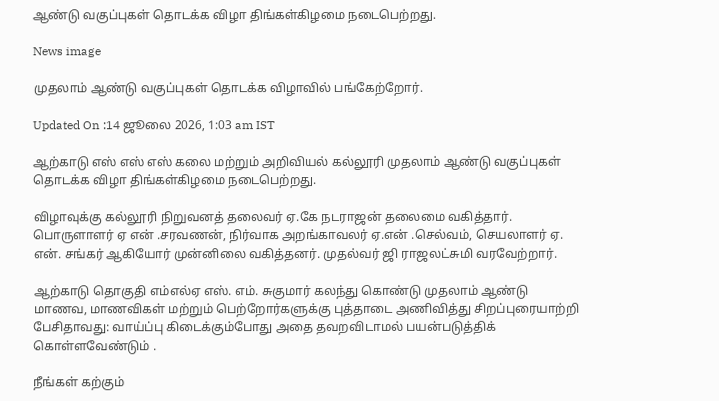ஆண்டு வகுப்புகள் தொடக்க விழா திங்கள்கிழமை நடைபெற்றது.

News image

முதலாம் ஆண்டு வகுப்புகள் தொடக்க விழாவில் பங்கேற்றோர்.

Updated On :14 ஜூலை 2026, 1:03 am IST

ஆற்காடு எஸ் எஸ் எஸ் கலை மற்றும் அறிவியல் கல்லூரி முதலாம் ஆண்டு வகுப்புகள் தொடக்க விழா திங்கள்கிழமை நடைபெற்றது.

விழாவுக்கு கல்லூரி நிறுவனத் தலைவர் ஏ.கே நடராஜன் தலைமை வகித்தார். பொருளாளர் ஏ என் .சரவணன், நிர்வாக அறங்காவலர் ஏ.என் .செல்வம், செயலாளர் ஏ. என். சங்கர் ஆகியோர் முன்னிலை வகித்தனர். முதல்வர் ஜி ராஜலட்சுமி வரவேற்றார்.

ஆற்காடு தொகுதி எம்எல்ஏ எஸ். எம். சுகுமார் கலந்து கொண்டு முதலாம் ஆண்டு மாணவ, மாணவிகள் மற்றும் பெற்றோர்களுக்கு புத்தாடை அணிவித்து சிறப்புரையாற்றி பேசிதாவது: வாய்ப்பு கிடைக்கும்போது அதை தவறவிடாமல் பயன்படுத்திக் கொள்ளவேண்டும் .

நீங்கள் கற்கும்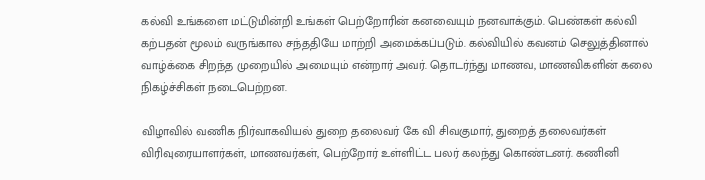கல்வி உங்களை மட்டுமின்றி உங்கள் பெற்றோரின் கனவையும் நனவாக்கும். பெண்கள் கல்வி கற்பதன் மூலம் வருங்கால சந்ததியே மாற்றி அமைக்கப்படும். கல்வியில் கவனம் செலுத்தினால் வாழ்க்கை சிறந்த முறையில் அமையும் என்றார் அவர். தொடர்ந்து மாணவ, மாணவிகளின் கலை நிகழ்ச்சிகள் நடைபெற்றன.

விழாவில் வணிக நிர்வாகவியல் துறை தலைவர் கே வி சிவகுமார், துறைத் தலைவர்கள் விரிவுரையாளர்கள், மாணவர்கள், பெற்றோர் உள்ளிட்ட பலர் கலந்து கொண்டனர். கணினி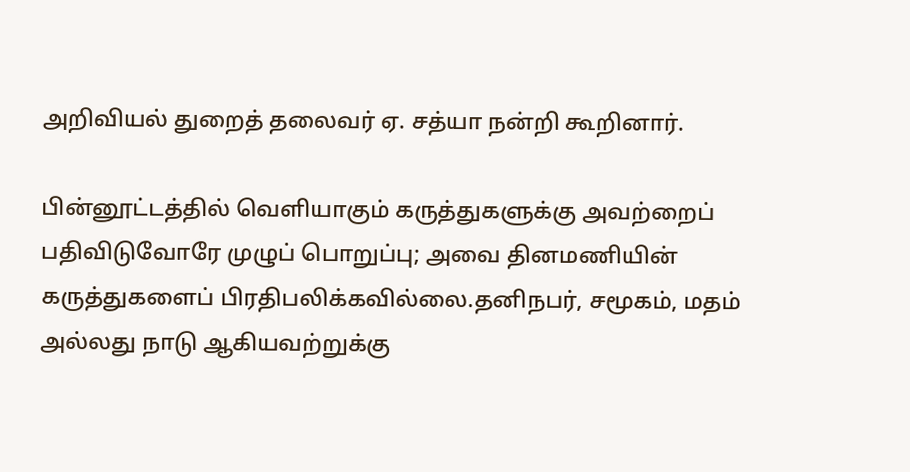அறிவியல் துறைத் தலைவர் ஏ. சத்யா நன்றி கூறினார்.

பின்னூட்டத்தில் வெளியாகும் கருத்துகளுக்கு அவற்றைப் பதிவிடுவோரே முழுப் பொறுப்பு; அவை தினமணியின் கருத்துகளைப் பிரதிபலிக்கவில்லை.தனிநபர், சமூகம், மதம் அல்லது நாடு ஆகியவற்றுக்கு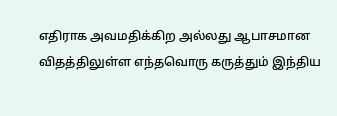எதிராக அவமதிக்கிற அல்லது ஆபாசமான விதத்திலுள்ள எந்தவொரு கருத்தும் இந்திய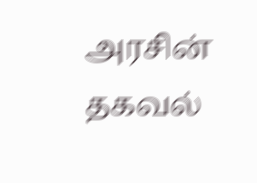அரசின் தகவல்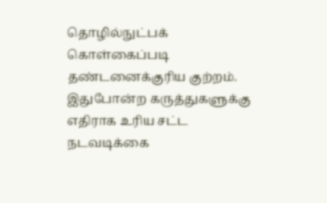தொழில்நுட்பக் கொள்கைப்படி தண்டனைக்குரிய குற்றம். இதுபோன்ற கருத்துகளுக்கு எதிராக உரிய சட்ட நடவடிக்கை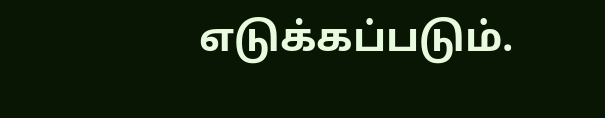எடுக்கப்படும்.